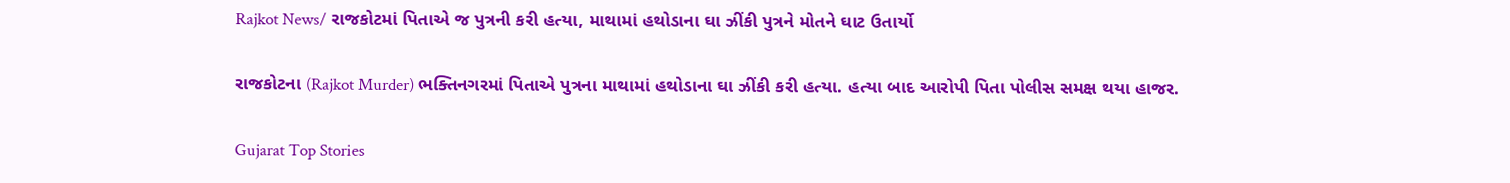Rajkot News/ રાજકોટમાં પિતાએ જ પુત્રની કરી હત્યા, માથામાં હથોડાના ઘા ઝીંકી પુત્રને મોતને ઘાટ ઉતાર્યો

રાજકોટના (Rajkot Murder) ભક્તિનગરમાં પિતાએ પુત્રના માથામાં હથોડાના ઘા ઝીંકી કરી હત્યા. હત્યા બાદ આરોપી પિતા પોલીસ સમક્ષ થયા હાજર.

Gujarat Top Stories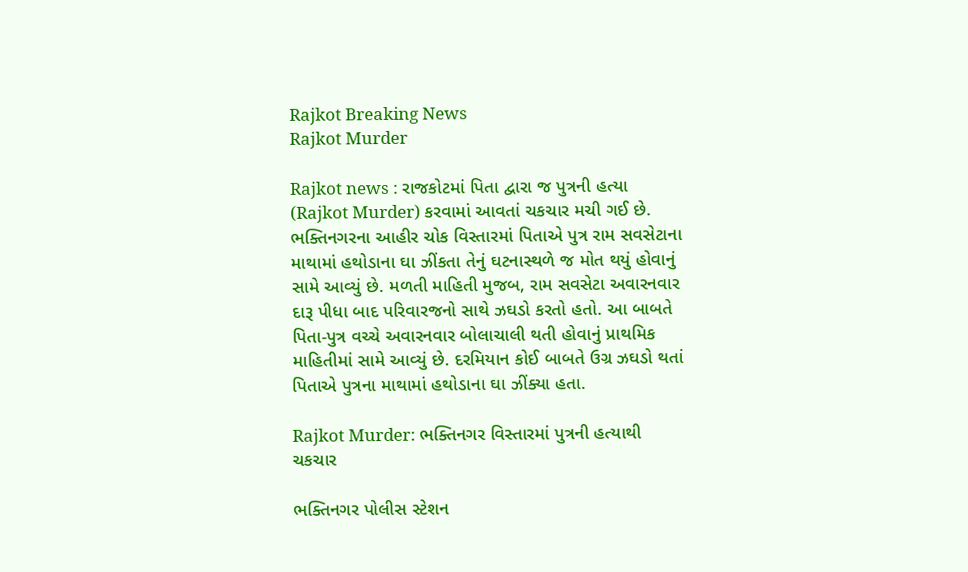Rajkot Breaking News
Rajkot Murder

Rajkot news : રાજકોટમાં પિતા દ્વારા જ પુત્રની હત્યા (Rajkot Murder) કરવામાં આવતાં ચકચાર મચી ગઈ છે. ભક્તિનગરના આહીર ચોક વિસ્તારમાં પિતાએ પુત્ર રામ સવસેટાના માથામાં હથોડાના ઘા ઝીંકતા તેનું ઘટનાસ્થળે જ મોત થયું હોવાનું સામે આવ્યું છે. મળતી માહિતી મુજબ, રામ સવસેટા અવારનવાર દારૂ પીધા બાદ પરિવારજનો સાથે ઝઘડો કરતો હતો. આ બાબતે પિતા-પુત્ર વચ્ચે અવારનવાર બોલાચાલી થતી હોવાનું પ્રાથમિક માહિતીમાં સામે આવ્યું છે. દરમિયાન કોઈ બાબતે ઉગ્ર ઝઘડો થતાં પિતાએ પુત્રના માથામાં હથોડાના ઘા ઝીંક્યા હતા.

Rajkot Murder: ભક્તિનગર વિસ્તારમાં પુત્રની હત્યાથી ચકચાર

ભક્તિનગર પોલીસ સ્ટેશન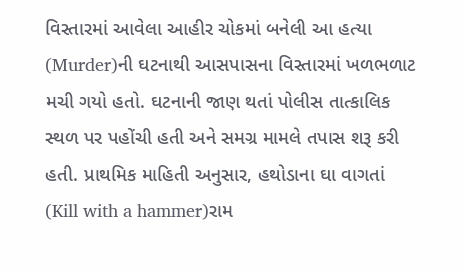વિસ્તારમાં આવેલા આહીર ચોકમાં બનેલી આ હત્યા (Murder)ની ઘટનાથી આસપાસના વિસ્તારમાં ખળભળાટ મચી ગયો હતો. ઘટનાની જાણ થતાં પોલીસ તાત્કાલિક સ્થળ પર પહોંચી હતી અને સમગ્ર મામલે તપાસ શરૂ કરી હતી. પ્રાથમિક માહિતી અનુસાર, હથોડાના ઘા વાગતાં (Kill with a hammer)રામ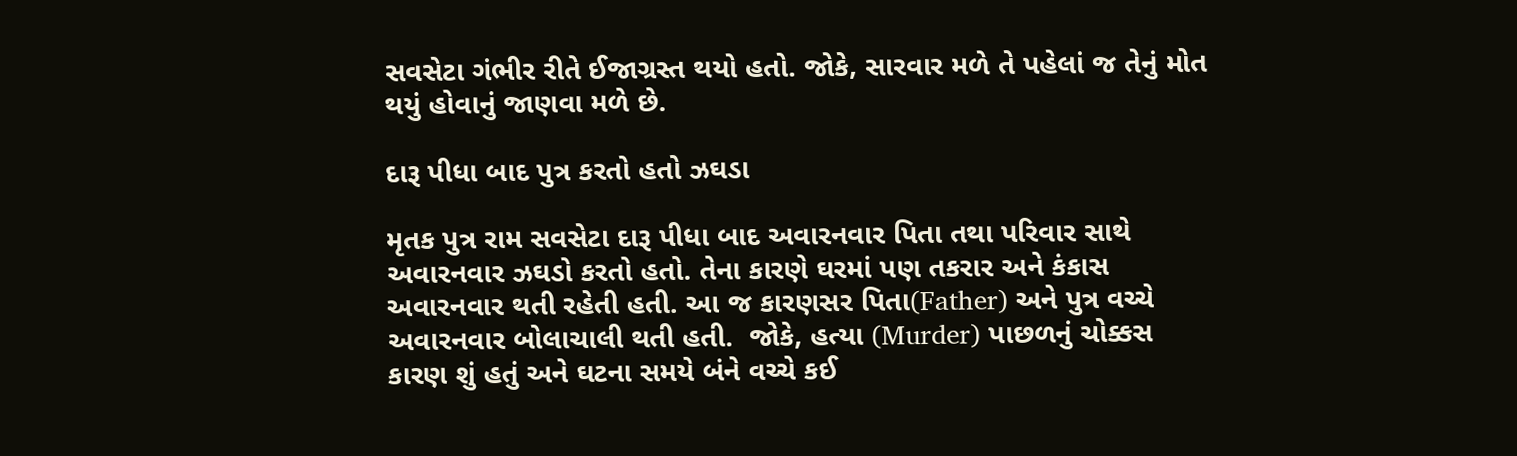સવસેટા ગંભીર રીતે ઈજાગ્રસ્ત થયો હતો. જોકે, સારવાર મળે તે પહેલાં જ તેનું મોત થયું હોવાનું જાણવા મળે છે.

દારૂ પીધા બાદ પુત્ર કરતો હતો ઝઘડા

મૃતક પુત્ર રામ સવસેટા દારૂ પીધા બાદ અવારનવાર પિતા તથા પરિવાર સાથે અવારનવાર ઝઘડો કરતો હતો. તેના કારણે ઘરમાં પણ તકરાર અને કંકાસ અવારનવાર થતી રહેતી હતી. આ જ કારણસર પિતા(Father) અને પુત્ર વચ્ચે અવારનવાર બોલાચાલી થતી હતી.  જોકે, હત્યા (Murder) પાછળનું ચોક્કસ કારણ શું હતું અને ઘટના સમયે બંને વચ્ચે કઈ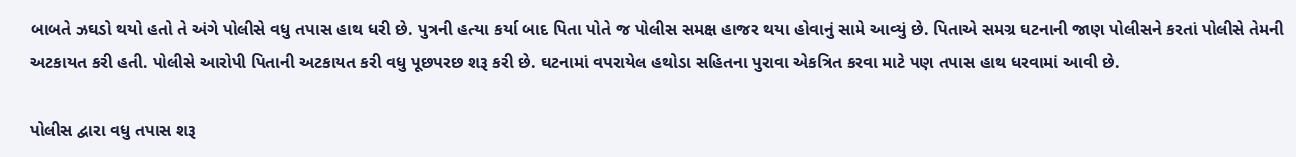બાબતે ઝઘડો થયો હતો તે અંગે પોલીસે વધુ તપાસ હાથ ધરી છે. પુત્રની હત્યા કર્યા બાદ પિતા પોતે જ પોલીસ સમક્ષ હાજર થયા હોવાનું સામે આવ્યું છે. પિતાએ સમગ્ર ઘટનાની જાણ પોલીસને કરતાં પોલીસે તેમની અટકાયત કરી હતી. પોલીસે આરોપી પિતાની અટકાયત કરી વધુ પૂછપરછ શરૂ કરી છે. ઘટનામાં વપરાયેલ હથોડા સહિતના પુરાવા એકત્રિત કરવા માટે પણ તપાસ હાથ ધરવામાં આવી છે.

પોલીસ દ્વારા વધુ તપાસ શરૂ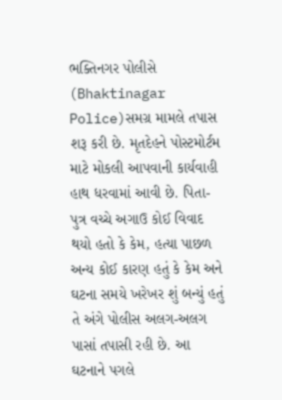ભક્તિનગર પોલીસે (Bhaktinagar Police)સમગ્ર મામલે તપાસ શરૂ કરી છે. મૃતદેહને પોસ્ટમોર્ટમ માટે મોકલી આપવાની કાર્યવાહી હાથ ધરવામાં આવી છે. પિતા-પુત્ર વચ્ચે અગાઉ કોઈ વિવાદ થયો હતો કે કેમ, હત્યા પાછળ અન્ય કોઈ કારણ હતું કે કેમ અને ઘટના સમયે ખરેખર શું બન્યું હતું તે અંગે પોલીસ અલગ-અલગ પાસાં તપાસી રહી છે. આ ઘટનાને પગલે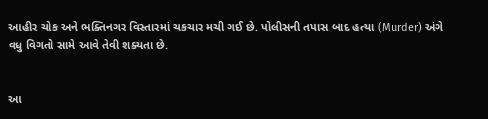આહીર ચોક અને ભક્તિનગર વિસ્તારમાં ચકચાર મચી ગઈ છે. પોલીસની તપાસ બાદ હત્યા (Murder) અંગે વધુ વિગતો સામે આવે તેવી શક્યતા છે.


આ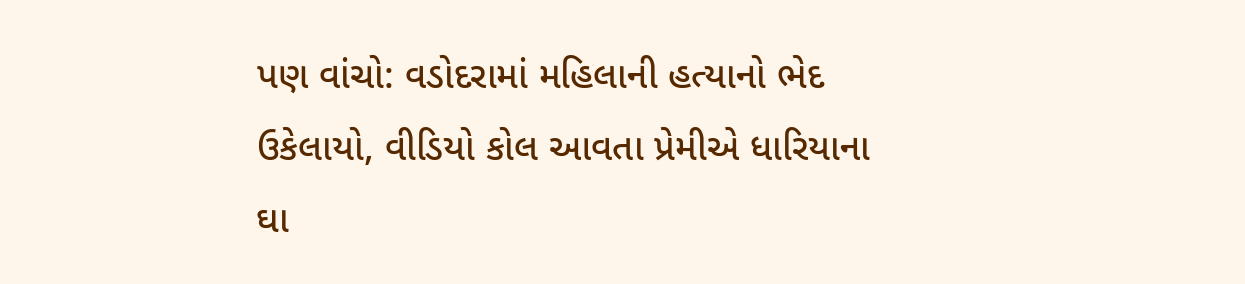પણ વાંચો: વડોદરામાં મહિલાની હત્યાનો ભેદ ઉકેલાયો, વીડિયો કોલ આવતા પ્રેમીએ ધારિયાના ઘા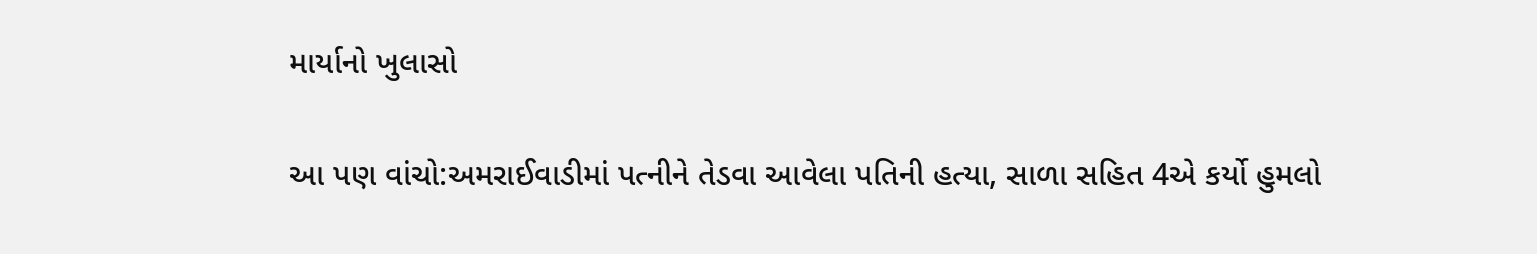માર્યાનો ખુલાસો

આ પણ વાંચો:અમરાઈવાડીમાં પત્નીને તેડવા આવેલા પતિની હત્યા, સાળા સહિત 4એ કર્યો હુમલો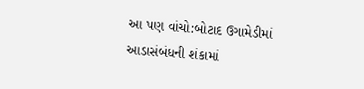આ પણ વાંચો:બોટાદ ઉગામેડીમાં આડાસંબંધની શંકામાં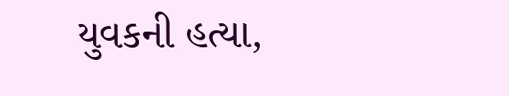યુવકની હત્યા,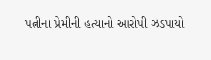પત્નીના પ્રેમીની હત્યાનો આરોપી ઝડપાયો